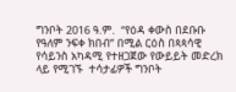ግንቦት 2016 ዓ.ም.  “የዕዳ ቀውስ በደቡቡ የዓለም ንፍቀ ክበብ” በሚል ርዕስ በጳጳሳዊ የሳይንስ አካዳሚ የተዘጋጀው የውይይት መድረክ ላይ የሚገኙ  ተሳታፊዎች ግንቦት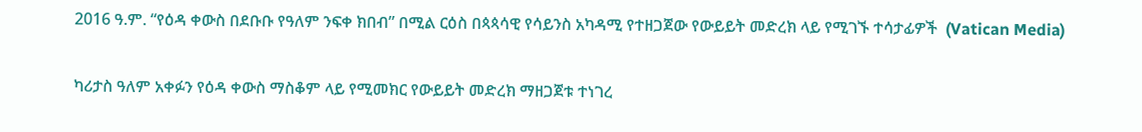2016 ዓ.ም. “የዕዳ ቀውስ በደቡቡ የዓለም ንፍቀ ክበብ” በሚል ርዕስ በጳጳሳዊ የሳይንስ አካዳሚ የተዘጋጀው የውይይት መድረክ ላይ የሚገኙ ተሳታፊዎች  (Vatican Media)

ካሪታስ ዓለም አቀፉን የዕዳ ቀውስ ማስቆም ላይ የሚመክር የውይይት መድረክ ማዘጋጀቱ ተነገረ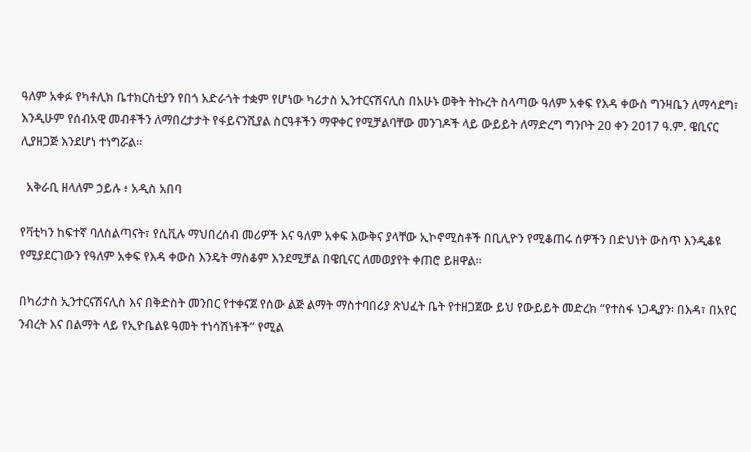ዓለም አቀፉ የካቶሊክ ቤተክርስቲያን የበጎ አድራጎት ተቋም የሆነው ካሪታስ ኢንተርናሽናሊስ በአሁኑ ወቅት ትኩረት ስላጣው ዓለም አቀፍ የእዳ ቀውስ ግንዛቤን ለማሳደግ፣ እንዲሁም የሰብአዊ መብቶችን ለማበረታታት የፋይናንሺያል ስርዓቶችን ማዋቀር የሚቻልባቸው መንገዶች ላይ ውይይት ለማድረግ ግንቦት 20 ቀን 2017 ዓ.ም. ዌቢናር ሊያዘጋጅ እንደሆነ ተነግሯል።

  አቅራቢ ዘላለም ኃይሉ ፥ አዲስ አበባ

የቫቲካን ከፍተኛ ባለስልጣናት፣ የሲቪሉ ማህበረሰብ መሪዎች እና ዓለም አቀፍ እውቅና ያላቸው ኢኮኖሚስቶች በቢሊዮን የሚቆጠሩ ሰዎችን በድህነት ውስጥ እንዲቆዩ የሚያደርገውን የዓለም አቀፍ የእዳ ቀውስ እንዴት ማስቆም እንደሚቻል በዌቢናር ለመወያየት ቀጠሮ ይዘዋል።

በካሪታስ ኢንተርናሽናሊስ እና በቅድስት መንበር የተቀናጀ የሰው ልጅ ልማት ማስተባበሪያ ጽህፈት ቤት የተዘጋጀው ይህ የውይይት መድረክ “የተስፋ ነጋዲያን፡ በእዳ፣ በአየር ንብረት እና በልማት ላይ የኢዮቤልዩ ዓመት ተነሳሽነቶች” የሚል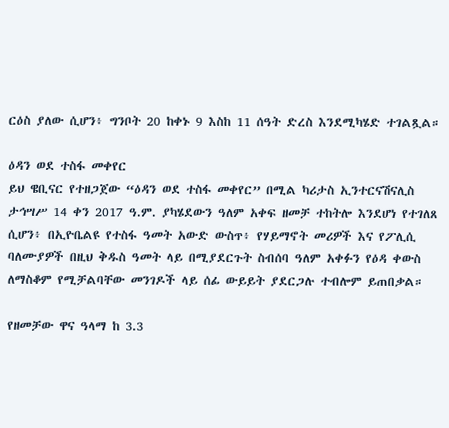ርዕስ ያለው ሲሆን፥ ግንቦት 20 ከቀኑ 9 እስከ 11 ሰዓት ድረስ እንደሚካሄድ ተገልጿል።

ዕዳን ወደ ተስፋ መቀየር
ይህ ዌቢናር የተዘጋጀው “ዕዳን ወደ ተስፋ መቀየር” በሚል ካሪታስ ኢንተርናሽናሊስ ታኅሣሥ 14 ቀን 2017 ዓ.ም. ያካሄደውን ዓለም አቀፍ ዘመቻ ተከትሎ እንደሆነ የተገለጸ ሲሆን፥ በኢዮቤልዩ የተስፋ ዓመት አውድ ውስጥ፥ የሃይማኖት መሪዎች እና የፖሊሲ ባለሙያዎች በዚህ ቅዱስ ዓመት ላይ በሚያደርጉት ስብሰባ ዓለም አቀፉን የዕዳ ቀውስ ለማስቆም የሚቻልባቸው መንገዶች ላይ ሰፊ ውይይት ያደርጋሉ ተብሎም ይጠበቃል።

የዘመቻው ዋና ዓላማ ከ 3.3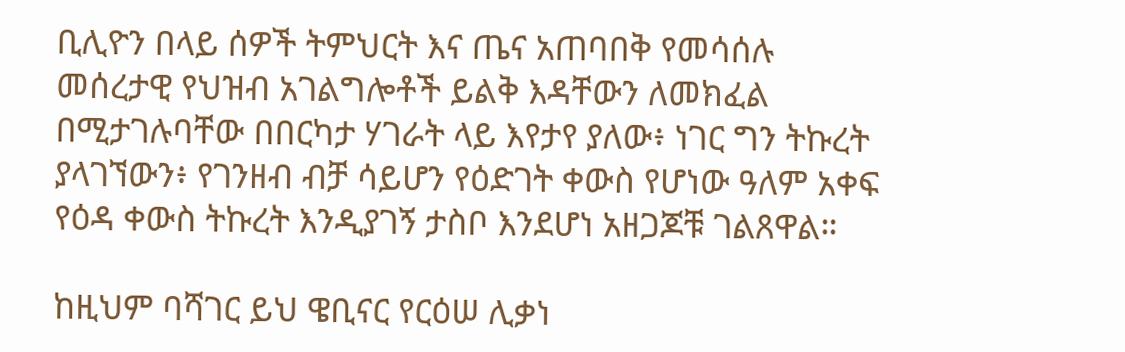ቢሊዮን በላይ ሰዎች ትምህርት እና ጤና አጠባበቅ የመሳሰሉ መሰረታዊ የህዝብ አገልግሎቶች ይልቅ እዳቸውን ለመክፈል በሚታገሉባቸው በበርካታ ሃገራት ላይ እየታየ ያለው፥ ነገር ግን ትኩረት ያላገኘውን፥ የገንዘብ ብቻ ሳይሆን የዕድገት ቀውስ የሆነው ዓለም አቀፍ የዕዳ ቀውስ ትኩረት እንዲያገኝ ታስቦ እንደሆነ አዘጋጆቹ ገልጸዋል።

ከዚህም ባሻገር ይህ ዌቢናር የርዕሠ ሊቃነ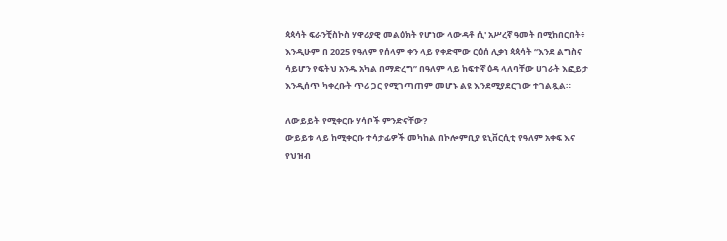ጳጳሳት ፍራንቺስኮስ ሃዋሪያዊ መልዕክት የሆነው ላውዳቶ ሲ' አሥረኛ ዓመት በሚከበርበት፥ እንዲሁም በ 2025 የዓለም የሰላም ቀን ላይ የቀድሞው ርዕሰ ሊቃነ ጳጳሳት “እንደ ልግስና ሳይሆን የፍትህ አንዱ አካል በማድረግ” በዓለም ላይ ከፍተኛ ዕዳ ላለባቸው ሀገራት እፎይታ እንዲሰጥ ካቀረቡት ጥሪ ጋር የሚገጣጠም መሆኑ ልዩ እንደሚያደርገው ተገልጿል።

ለውይይት የሚቀርቡ ሃሳቦች ምንድናቸው?
ውይይቱ ላይ ከሚቀርቡ ተሳታፊዎች መካከል በኮሎምቢያ ዩኒቨርሲቲ የዓለም አቀፍ እና የህዝብ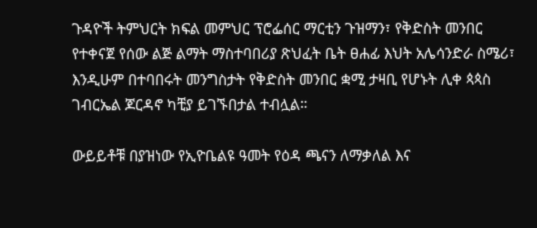ጉዳዮች ትምህርት ክፍል መምህር ፕሮፌሰር ማርቲን ጉዝማን፣ የቅድስት መንበር የተቀናጀ የሰው ልጅ ልማት ማስተባበሪያ ጽህፈት ቤት ፀሐፊ እህት አሌሳንድራ ስሜሪ፣ እንዲሁም በተባበሩት መንግስታት የቅድስት መንበር ቋሚ ታዛቢ የሆኑት ሊቀ ጳጳስ ገብርኤል ጆርዳኖ ካቺያ ይገኙበታል ተብሏል።

ውይይቶቹ በያዝነው የኢዮቤልዩ ዓመት የዕዳ ጫናን ለማቃለል እና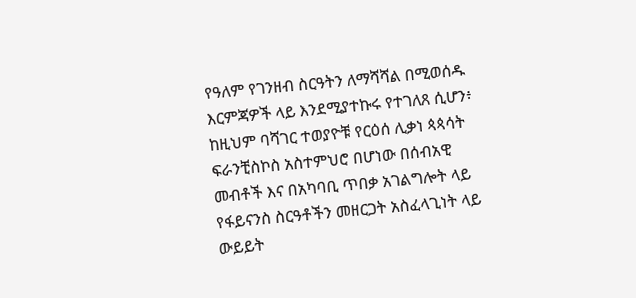የዓለም የገንዘብ ስርዓትን ለማሻሻል በሚወሰዱ እርምጃዎች ላይ እንደሚያተኩሩ የተገለጸ ሲሆን፥ ከዚህም ባሻገር ተወያዮቹ የርዕሰ ሊቃነ ጳጳሳት ፍራንቺስኮስ አስተምህሮ በሆነው በሰብአዊ መብቶች እና በአካባቢ ጥበቃ አገልግሎት ላይ የፋይናንስ ስርዓቶችን መዘርጋት አስፈላጊነት ላይ ውይይት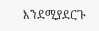እንደሚያደርጉ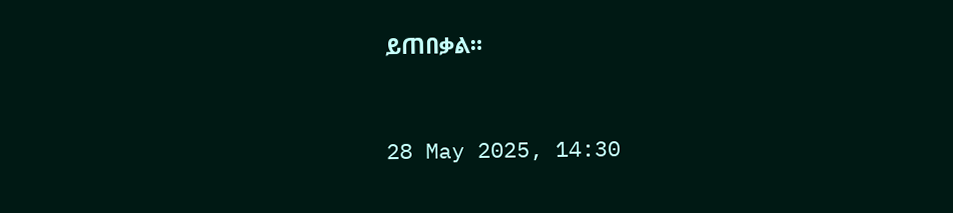ይጠበቃል።


28 May 2025, 14:30